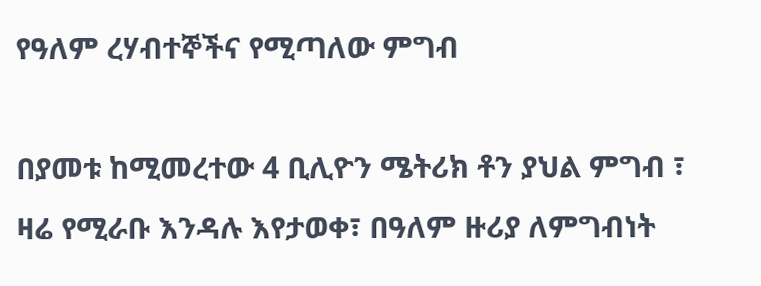የዓለም ረሃብተኞችና የሚጣለው ምግብ

በያመቱ ከሚመረተው 4 ቢሊዮን ሜትሪክ ቶን ያህል ምግብ ፣ ዛሬ የሚራቡ እንዳሉ እየታወቀ፣ በዓለም ዙሪያ ለምግብነት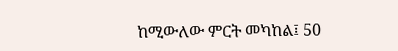ከሚውለው ምርት መካከል፤ 50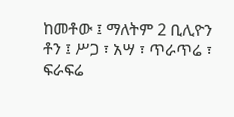ከመቶው ፤ ማለትም 2 ቢሊዮን ቶን ፤ ሥጋ ፣ አሣ ፣ ጥራጥሬ ፣ ፍራፍሬ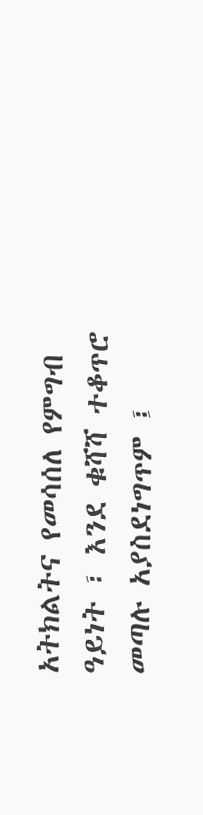አትክልትና የመሳሰለ የምግብ ዓይነት ፣ እንደ ቁሻሻ ተቆጥሮ መጣሉ አያስደነግጥም ፤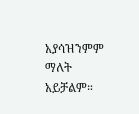አያሳዝንምም ማለት አይቻልም።